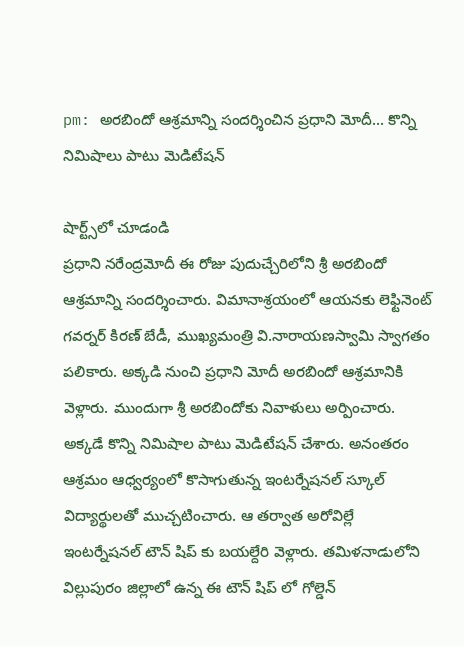pm: అరబిందో ఆశ్రమాన్ని సందర్శించిన ప్రధాని మోదీ... కొన్ని నిమిషాలు పాటు మెడిటేషన్

షార్ట్స్‌లో చూడండి
ప్రధాని నరేంద్రమోదీ ఈ రోజు పుదుచ్చేరిలోని శ్రీ అరబిందో ఆశ్రమాన్ని సందర్శించారు. విమానాశ్రయంలో ఆయనకు లెఫ్టినెంట్ గవర్నర్ కిరణ్ బేడీ, ముఖ్యమంత్రి వి.నారాయణస్వామి స్వాగతం పలికారు. అక్కడి నుంచి ప్రధాని మోదీ అరబిందో ఆశ్రమానికి వెళ్లారు. ముందుగా శ్రీ అరబిందోకు నివాళులు అర్పించారు. అక్కడే కొన్ని నిమిషాల పాటు మెడిటేషన్ చేశారు. అనంతరం ఆశ్రమం ఆధ్వర్యంలో కొసాగుతున్న ఇంటర్నేషనల్ స్కూల్ విద్యార్థులతో ముచ్చటించారు. ఆ తర్వాత అరోవిల్లే ఇంటర్నేషనల్ టౌన్ షిప్ కు బయల్దేరి వెళ్లారు. తమిళనాడులోని విల్లుపురం జిల్లాలో ఉన్న ఈ టౌన్ షిప్ లో గోల్డెన్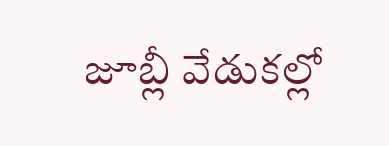జూబ్లీ వేడుకల్లో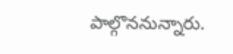పాల్గొననున్నారు.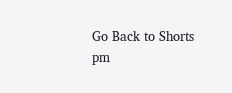Go Back to Shorts
pm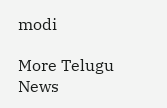modi

More Telugu News